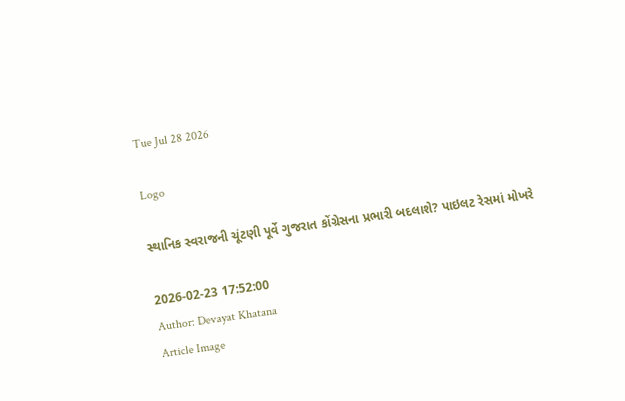Tue Jul 28 2026

Logo

સ્થાનિક સ્વરાજની ચૂંટણી પૂર્વે ગુજરાત કોંગ્રેસના પ્રભારી બદલાશે? પાઇલટ રેસમાં મોખરે

2026-02-23 17:52:00
Author: Devayat Khatana
Article Image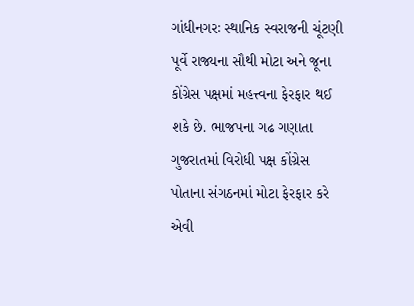ગાંધીનગરઃ સ્થાનિક સ્વરાજની ચૂંટણી પૂર્વે રાજ્યના સૌથી મોટા અને જૂના કોંગ્રેસ પક્ષમાં મહત્ત્વના ફેરફાર થઈ શકે છે. ભાજપના ગઢ ગણાતા ગુજરાતમાં વિરોધી પક્ષ કોંગ્રેસ પોતાના સંગઠનમાં મોટા ફેરફાર કરે એવી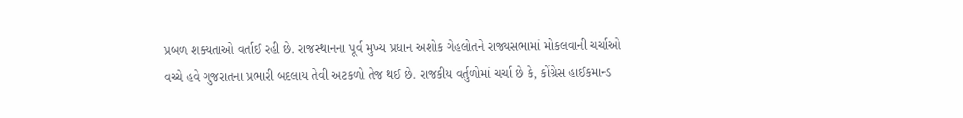પ્રબળ શક્યતાઓ વર્તાઈ રહી છે. રાજસ્થાનના પૂર્વ મુખ્ય પ્રધાન અશોક ગેહલોતને રાજ્યસભામાં મોકલવાની ચર્ચાઓ વચ્ચે હવે ગુજરાતના પ્રભારી બદલાય તેવી અટકળો તેજ થઈ છે. રાજકીય વર્તુળોમાં ચર્ચા છે કે, કોંગ્રેસ હાઈકમાન્ડ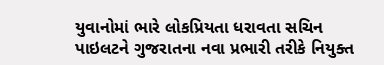યુવાનોમાં ભારે લોકપ્રિયતા ધરાવતા સચિન પાઇલટને ગુજરાતના નવા પ્રભારી તરીકે નિયુક્ત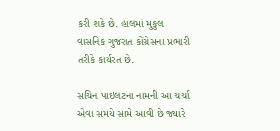કરી શકે છે. હાલમાં મુકુલ વાસનિક ગુજરાત કોંગ્રેસના પ્રભારી તરીકે કાર્યરત છે.

સચિન પાઇલટના નામની આ ચર્ચા એવા સમયે સામે આવી છે જ્યારે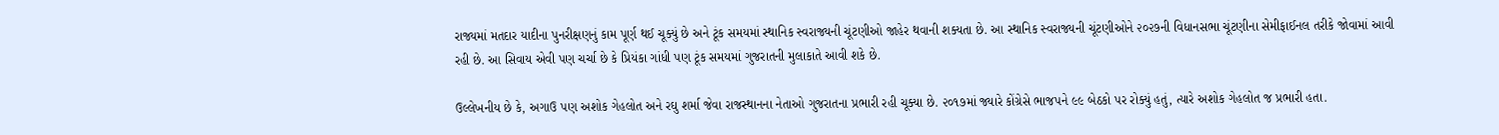રાજ્યમાં મતદાર યાદીના પુનરીક્ષણનું કામ પૂર્ણ થઈ ચૂક્યું છે અને ટૂંક સમયમાં સ્થાનિક સ્વરાજ્યની ચૂંટણીઓ જાહેર થવાની શક્યતા છે. આ સ્થાનિક સ્વરાજ્યની ચૂંટણીઓને ૨૦૨૭ની વિધાનસભા ચૂંટણીના સેમીફાઈનલ તરીકે જોવામાં આવી રહી છે. આ સિવાય એવી પણ ચર્ચા છે કે પ્રિયંકા ગાંધી પણ ટૂંક સમયમાં ગુજરાતની મુલાકાતે આવી શકે છે.

ઉલ્લેખનીય છે કે, અગાઉ પણ અશોક ગેહલોત અને રઘુ શર્મા જેવા રાજસ્થાનના નેતાઓ ગુજરાતના પ્રભારી રહી ચૂક્યા છે. ૨૦૧૭માં જ્યારે કોંગ્રેસે ભાજપને ૯૯ બેઠકો પર રોક્યું હતું, ત્યારે અશોક ગેહલોત જ પ્રભારી હતા.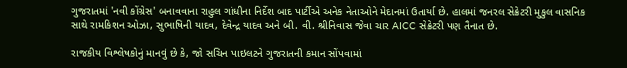ગુજરાતમાં 'નવી કોંગ્રેસ' બનાવવાના રાહુલ ગાંધીના નિર્દેશ બાદ પાર્ટીએ અનેક નેતાઓને મેદાનમાં ઉતાર્યા છે. હાલમાં જનરલ સેક્રેટરી મુકુલ વાસનિક સાથે રામકિશન ઓઝા, સુભાષિની યાદવ, દેવેન્દ્ર યાદવ અને બી. વી. શ્રીનિવાસ જેવા ચાર AICC સેક્રેટરી પણ તૈનાત છે.

રાજકીય વિશ્લેષકોનું માનવું છે કે, જો સચિન પાઇલટને ગુજરાતની કમાન સોંપવામાં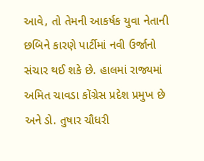આવે, તો તેમની આકર્ષક યુવા નેતાની છબિને કારણે પાર્ટીમાં નવી ઉર્જાનો સંચાર થઈ શકે છે. હાલમાં રાજ્યમાં અમિત ચાવડા કોંગ્રેસ પ્રદેશ પ્રમુખ છે અને ડો. તુષાર ચૌધરી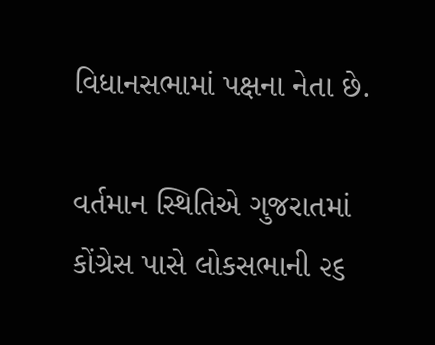વિધાનસભામાં પક્ષના નેતા છે.

વર્તમાન સ્થિતિએ ગુજરાતમાં કોંગ્રેસ પાસે લોકસભાની ૨૬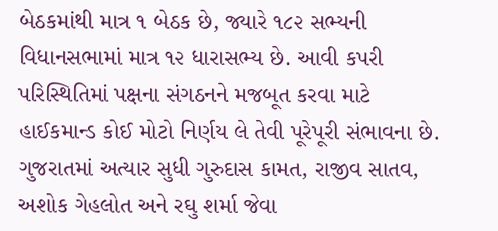બેઠકમાંથી માત્ર ૧ બેઠક છે, જ્યારે ૧૮૨ સભ્યની વિધાનસભામાં માત્ર ૧૨ ધારાસભ્ય છે. આવી કપરી પરિસ્થિતિમાં પક્ષના સંગઠનને મજબૂત કરવા માટે હાઈકમાન્ડ કોઈ મોટો નિર્ણય લે તેવી પૂરેપૂરી સંભાવના છે. ગુજરાતમાં અત્યાર સુધી ગુરુદાસ કામત, રાજીવ સાતવ, અશોક ગેહલોત અને રઘુ શર્મા જેવા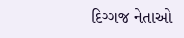દિગ્ગજ નેતાઓ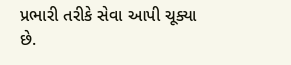પ્રભારી તરીકે સેવા આપી ચૂક્યા છે.